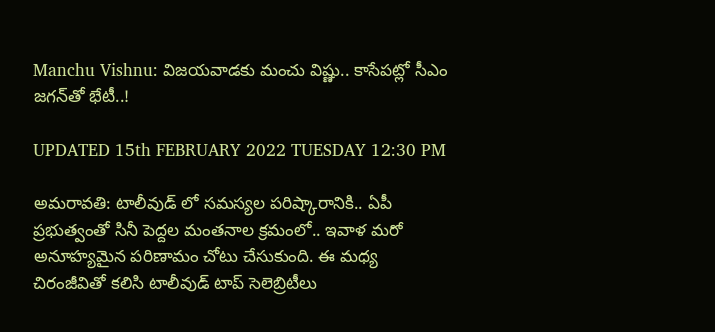Manchu Vishnu: విజయవాడకు మంచు విష్ణు.. కాసేపట్లో సీఎం జగన్‌తో భేటీ..!

UPDATED 15th FEBRUARY 2022 TUESDAY 12:30 PM

అమరావతి: టాలీవుడ్ లో సమస్యల పరిష్కారానికి.. ఏపీ ప్రభుత్వంతో సినీ పెద్దల మంతనాల క్రమంలో.. ఇవాళ మరో అనూహ్యమైన పరిణామం చోటు చేసుకుంది. ఈ మధ్య చిరంజీవితో కలిసి టాలీవుడ్ టాప్ సెలెబ్రిటీలు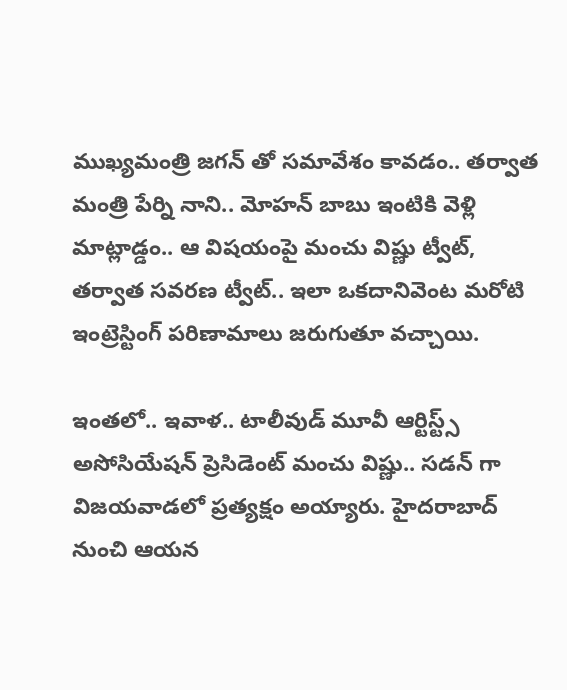ముఖ్యమంత్రి జగన్ తో సమావేశం కావడం.. తర్వాత మంత్రి పేర్ని నాని.. మోహన్ బాబు ఇంటికి వెళ్లి మాట్లాడ్డం.. ఆ విషయంపై మంచు విష్ణు ట్వీట్, తర్వాత సవరణ ట్వీట్.. ఇలా ఒకదానివెంట మరోటి ఇంట్రెస్టింగ్ పరిణామాలు జరుగుతూ వచ్చాయి.

ఇంతలో.. ఇవాళ.. టాలీవుడ్ మూవీ ఆర్టిస్ట్స్ అసోసియేషన్ ప్రెసిడెంట్ మంచు విష్ణు.. సడన్ గా విజయవాడలో ప్రత్యక్షం అయ్యారు. హైదరాబాద్ నుంచి ఆయన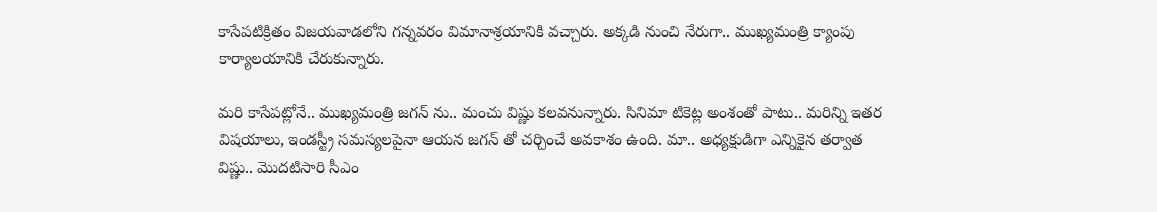కాసేపటిక్రితం విజయవాడలోని గన్నవరం విమానాశ్రయానికి వచ్చారు. అక్కడి నుంచి నేరుగా.. ముఖ్యమంత్రి క్యాంపు కార్యాలయానికి చేరుకున్నారు.

మరి కాసేపట్లోనే.. ముఖ్యమంత్రి జగన్ ను.. మంచు విష్ణు కలవనున్నారు. సినిమా టికెట్ల అంశంతో పాటు.. మరిన్ని ఇతర విషయాలు, ఇండస్ట్రీ సమస్యలపైనా ఆయన జగన్ తో చర్చించే అవకాశం ఉంది. మా.. అధ్యక్షుడిగా ఎన్నికైన తర్వాత విష్ణు.. మొదటిసారి సీఎం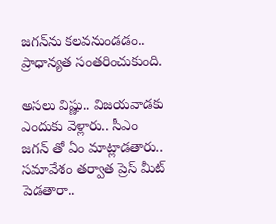జగన్‌ను కలవనుండడం.. ప్రాధాన్యత సంతరించుకుంది.

అసలు విష్ణు.. విజయవాడకు ఎందుకు వెళ్లారు.. సీఎం జగన్ తో ఏం మాట్లాడతారు.. సమావేశం తర్వాత ప్రెస్ మీట్ పెడతారా..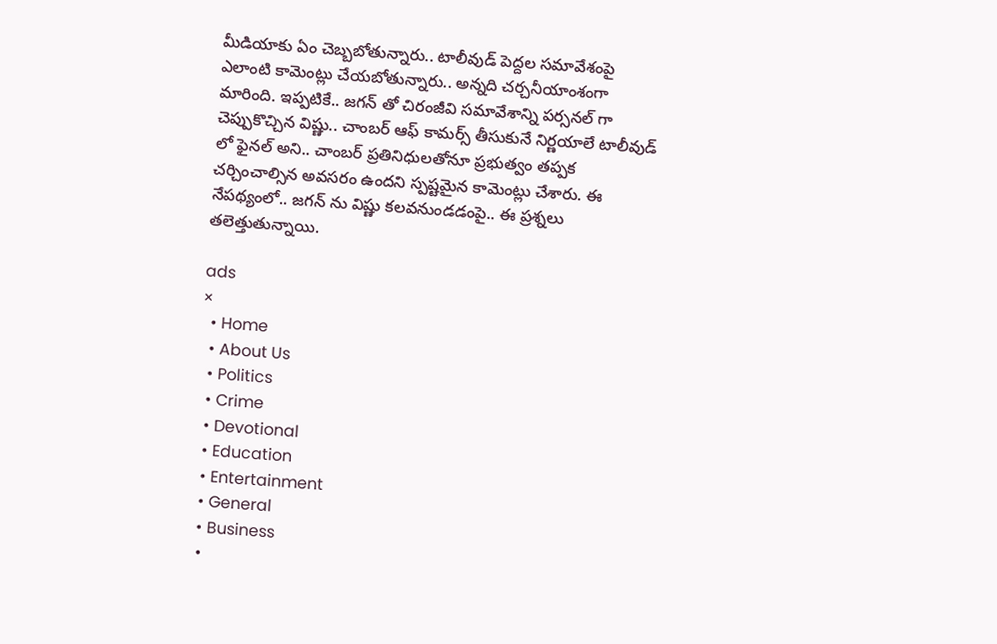మీడియాకు ఏం చెబ్బబోతున్నారు.. టాలీవుడ్ పెద్దల సమావేశంపై ఎలాంటి కామెంట్లు చేయబోతున్నారు.. అన్నది చర్చనీయాంశంగా మారింది. ఇప్పటికే.. జగన్ తో చిరంజీవి సమావేశాన్ని పర్సనల్ గా చెప్పుకొచ్చిన విష్ణు.. చాంబర్ ఆఫ్ కామర్స్ తీసుకునే నిర్ణయాలే టాలీవుడ్ లో ఫైనల్ అని.. చాంబర్ ప్రతినిధులతోనూ ప్రభుత్వం తప్పక చర్చించాల్సిన అవసరం ఉందని స్పష్టమైన కామెంట్లు చేశారు. ఈ నేపథ్యంలో.. జగన్ ను విష్ణు కలవనుండడంపై.. ఈ ప్రశ్నలు తలెత్తుతున్నాయి.

ads
×
  • Home
  • About Us
  • Politics
  • Crime
  • Devotional
  • Education
  • Entertainment
  • General
  • Business
  •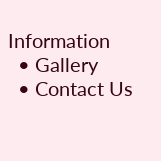Information
  • Gallery
  • Contact Us